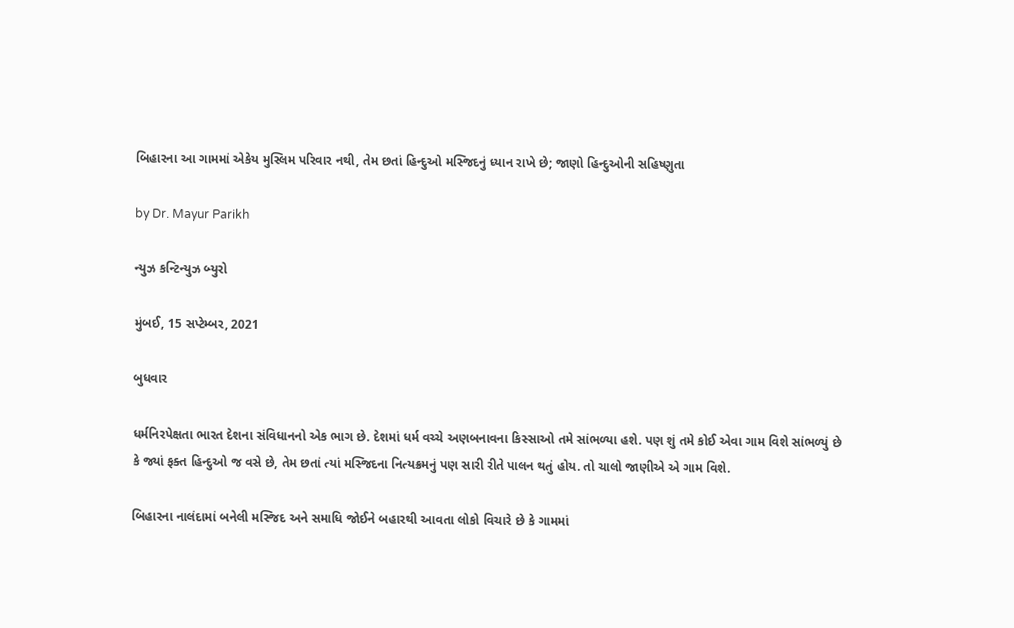બિહારના આ ગામમાં એકેય મુસ્લિમ પરિવાર નથી, તેમ છતાં હિન્દુઓ મસ્જિદનું ધ્યાન રાખે છે; જાણો હિન્દુઓની સહિષ્ણુતા

by Dr. Mayur Parikh

ન્યુઝ કન્ટિન્યુઝ બ્યુરો

મુંબઈ, 15 સપ્ટેમ્બર, 2021

બુધવાર

ધર્મનિરપેક્ષતા ભારત દેશના સંવિધાનનો એક ભાગ છે. દેશમાં ધર્મ વચ્ચે અણબનાવના કિસ્સાઓ તમે સાંભળ્યા હશે. પણ શું તમે કોઈ એવા ગામ વિશે સાંભળ્યું છે કે જ્યાં ફક્ત હિન્દુઓ જ વસે છે, તેમ છતાં ત્યાં મસ્જિદના નિત્યક્રમનું પણ સારી રીતે પાલન થતું હોય. તો ચાલો જાણીએ એ ગામ વિશે.

બિહારના નાલંદામાં બનેલી મસ્જિદ અને સમાધિ જોઈને બહારથી આવતા લોકો વિચારે છે કે ગામમાં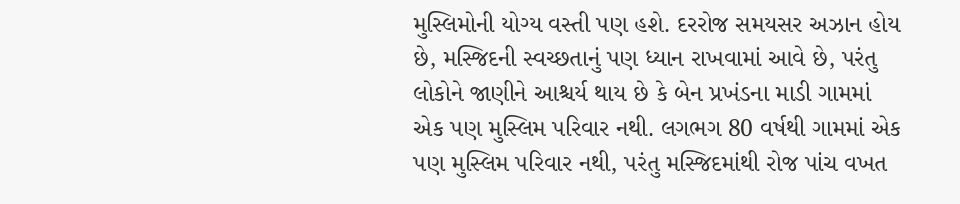મુસ્લિમોની યોગ્ય વસ્તી પણ હશે. દરરોજ સમયસર અઝાન હોય છે, મસ્જિદની સ્વચ્છતાનું પણ ધ્યાન રાખવામાં આવે છે, પરંતુ લોકોને જાણીને આશ્ચર્ય થાય છે કે બેન પ્રખંડના માડી ગામમાં એક પણ મુસ્લિમ પરિવાર નથી. લગભગ 80 વર્ષથી ગામમાં એક પણ મુસ્લિમ પરિવાર નથી, પરંતુ મસ્જિદમાંથી રોજ પાંચ વખત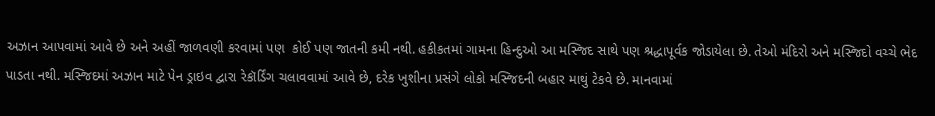અઝાન આપવામાં આવે છે અને અહીં જાળવણી કરવામાં પણ  કોઈ પણ જાતની કમી નથી. હકીકતમાં ગામના હિન્દુઓ આ મસ્જિદ સાથે પણ શ્રદ્ધાપૂર્વક જોડાયેલા છે. તેઓ મંદિરો અને મસ્જિદો વચ્ચે ભેદ પાડતા નથી. મસ્જિદમાં અઝાન માટે પેન ડ્રાઇવ દ્વારા રેકૉર્ડિંગ ચલાવવામાં આવે છે, દરેક ખુશીના પ્રસંગે લોકો મસ્જિદની બહાર માથું ટેકવે છે. માનવામાં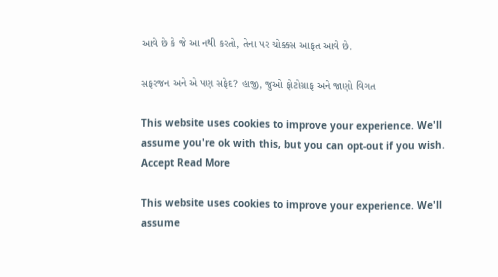આવે છે કે જે આ નથી કરતો, તેના પર ચોક્કસ આફત આવે છે.

સફરજન અને એ પણ સફેદ? હાજી, જુઓ ફોટોગ્રાફ અને જાણો વિગત

This website uses cookies to improve your experience. We'll assume you're ok with this, but you can opt-out if you wish. Accept Read More

This website uses cookies to improve your experience. We'll assume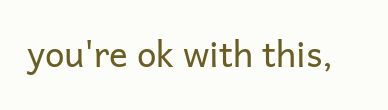you're ok with this,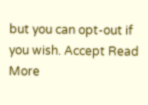but you can opt-out if you wish. Accept Read More